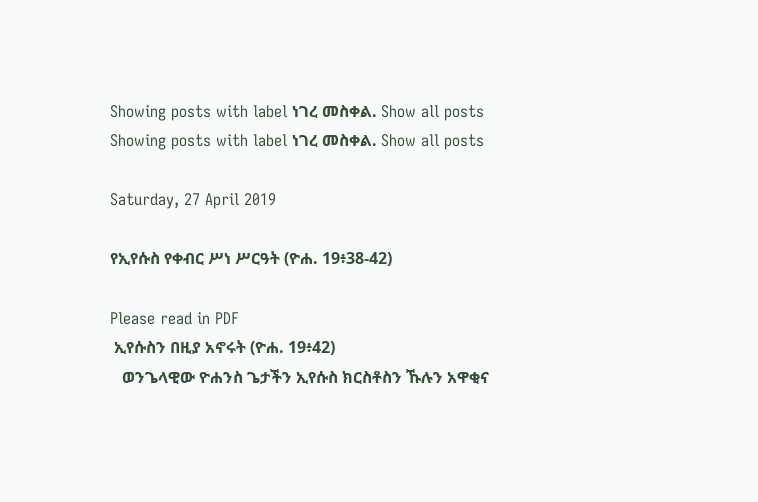Showing posts with label ነገረ መስቀል. Show all posts
Showing posts with label ነገረ መስቀል. Show all posts

Saturday, 27 April 2019

የኢየሱስ የቀብር ሥነ ሥርዓት (ዮሐ. 19፥38-42)

Please read in PDF
 ኢየሱስን በዚያ አኖሩት (ዮሐ. 19፥42)
   ወንጌላዊው ዮሐንስ ጌታችን ኢየሱስ ክርስቶስን ኹሉን አዋቂና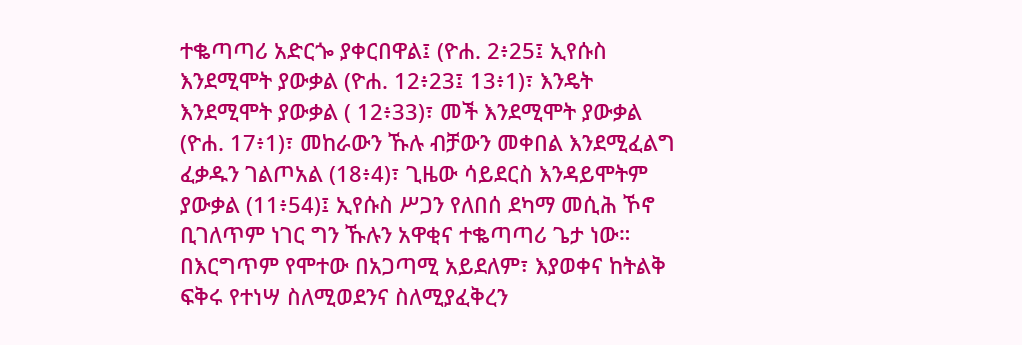ተቈጣጣሪ አድርጐ ያቀርበዋል፤ (ዮሐ. 2፥25፤ ኢየሱስ እንደሚሞት ያውቃል (ዮሐ. 12፥23፤ 13፥1)፣ እንዴት እንደሚሞት ያውቃል ( 12፥33)፣ መች እንደሚሞት ያውቃል (ዮሐ. 17፥1)፣ መከራውን ኹሉ ብቻውን መቀበል እንደሚፈልግ ፈቃዱን ገልጦአል (18፥4)፣ ጊዜው ሳይደርስ እንዳይሞትም ያውቃል (11፥54)፤ ኢየሱስ ሥጋን የለበሰ ደካማ መሲሕ ኾኖ ቢገለጥም ነገር ግን ኹሉን አዋቂና ተቈጣጣሪ ጌታ ነው። በእርግጥም የሞተው በአጋጣሚ አይደለም፣ እያወቀና ከትልቅ ፍቅሩ የተነሣ ስለሚወደንና ስለሚያፈቅረን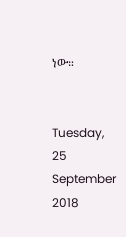ነው።


Tuesday, 25 September 2018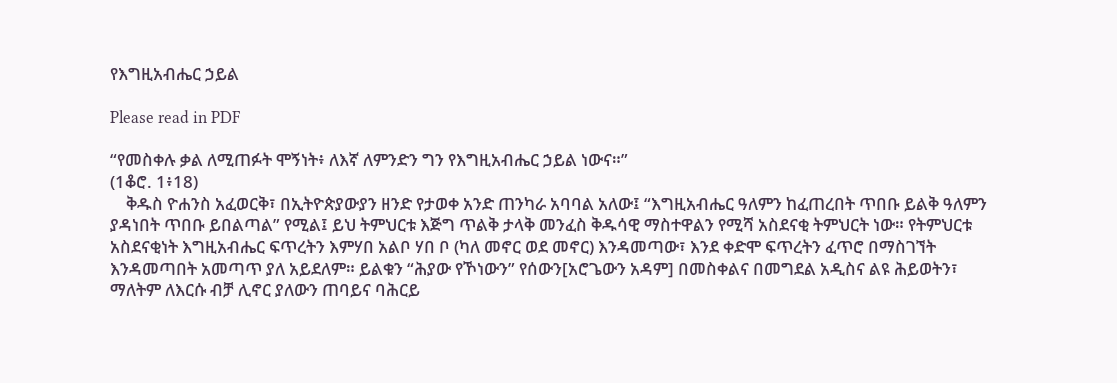የእግዚአብሔር ኃይል

Please read in PDF

“የመስቀሉ ቃል ለሚጠፉት ሞኝነት፥ ለእኛ ለምንድን ግን የእግዚአብሔር ኃይል ነውና።”
(1ቆሮ. 1፥18)
    ቅዱስ ዮሐንስ አፈወርቅ፣ በኢትዮጵያውያን ዘንድ የታወቀ አንድ ጠንካራ አባባል አለው፤ “እግዚአብሔር ዓለምን ከፈጠረበት ጥበቡ ይልቅ ዓለምን ያዳነበት ጥበቡ ይበልጣል” የሚል፤ ይህ ትምህርቱ እጅግ ጥልቅ ታላቅ መንፈስ ቅዱሳዊ ማስተዋልን የሚሻ አስደናቂ ትምህርት ነው። የትምህርቱ አስደናቂነት እግዚአብሔር ፍጥረትን እምሃበ አልቦ ሃበ ቦ (ካለ መኖር ወደ መኖር) እንዳመጣው፣ እንደ ቀድሞ ፍጥረትን ፈጥሮ በማስገኘት እንዳመጣበት አመጣጥ ያለ አይደለም። ይልቁን “ሕያው የኾነውን” የሰውን[አሮጌውን አዳም] በመስቀልና በመግደል አዲስና ልዩ ሕይወትን፣ ማለትም ለእርሱ ብቻ ሊኖር ያለውን ጠባይና ባሕርይ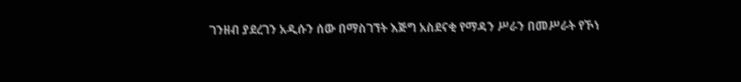ገንዘብ ያደረገን አዲሱን ሰው በማስገኘት እጅግ አስደናቂ የማዳን ሥራን በመሥራት የኾነ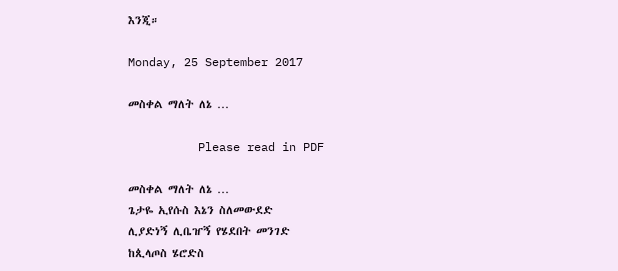እንጂ።

Monday, 25 September 2017

መስቀል ማለት ለኔ …

          Please read in PDF

መስቀል ማለት ለኔ …
ጌታዬ ኢየሱስ እኔን ስለመውደድ
ሊያድነኝ ሊቤዠኝ የሄደበት መንገድ
ከጲላጦስ ሄሮድስ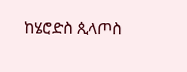ከሄሮድስ ጲላጦስ